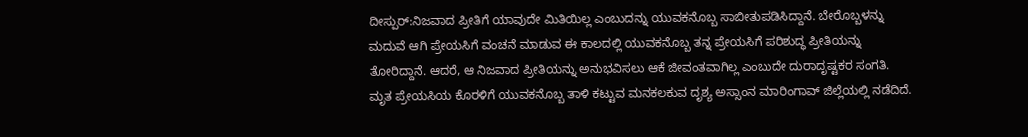ದೀಸ್ಪುರ್:ನಿಜವಾದ ಪ್ರೀತಿಗೆ ಯಾವುದೇ ಮಿತಿಯಿಲ್ಲ ಎಂಬುದನ್ನು ಯುವಕನೊಬ್ಬ ಸಾಬೀತುಪಡಿಸಿದ್ದಾನೆ. ಬೇರೊಬ್ಬಳನ್ನು ಮದುವೆ ಆಗಿ ಪ್ರೇಯಸಿಗೆ ವಂಚನೆ ಮಾಡುವ ಈ ಕಾಲದಲ್ಲಿ ಯುವಕನೊಬ್ಬ ತನ್ನ ಪ್ರೇಯಸಿಗೆ ಪರಿಶುದ್ಧ ಪ್ರೀತಿಯನ್ನು ತೋರಿದ್ದಾನೆ. ಆದರೆ, ಆ ನಿಜವಾದ ಪ್ರೀತಿಯನ್ನು ಅನುಭವಿಸಲು ಆಕೆ ಜೀವಂತವಾಗಿಲ್ಲ ಎಂಬುದೇ ದುರಾದೃಷ್ಟಕರ ಸಂಗತಿ.
ಮೃತ ಪ್ರೇಯಸಿಯ ಕೊರಳಿಗೆ ಯುವಕನೊಬ್ಬ ತಾಳಿ ಕಟ್ಟುವ ಮನಕಲಕುವ ದೃಶ್ಯ ಅಸ್ಸಾಂನ ಮಾರಿಂಗಾವ್ ಜಿಲ್ಲೆಯಲ್ಲಿ ನಡೆದಿದೆ.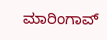ಮಾರಿಂಗಾವ್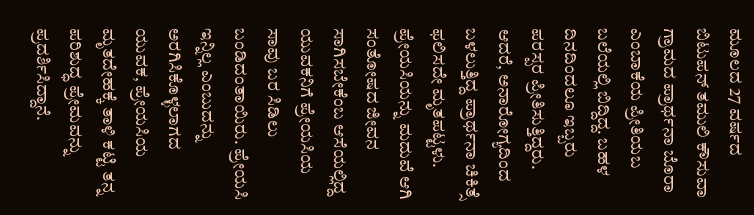ಮೂಲದ 27 ವರ್ಷದ ಬಿಟುಪನ್ ತಮುಲಿ ಕೌಸುವಾ ಗ್ರಾಮದ ಪ್ರಾರ್ಥನಾ ಬೊರಾ ಎಂಬಾಕೆಯ ಪ್ರೀತಿಯಬ ಬಲೆಯಲ್ಲಿ ಬಿದ್ದಿದ್ದ. ಬಹಳ ದಿನದಿಂದಲೂ ಇಬ್ಬರು ಪರಸ್ಪರ ಪ್ರೀತಿಸುತ್ತಿದ್ದರು. ಆದರೆ, ಅನಾರೋಗ್ಯದಿಂದ ಬಳಲುತ್ತಿದ್ದ ಪ್ರಾರ್ಥನಾ ಚಿಕಿತ್ಸೆ ಫಲಿಸದೇ ಮೃತಪಟ್ಟಳು. ಪ್ರೇಯಸಿಯನ್ನು ಮದುವೆ ಆಗಿ ಸಂತೋಷದ ಜೀವನ ಸಾಗಿಸಬೇಕೆಂಬ ಆಸೆಯಲ್ಲಿದ್ದ ಯುವಕನಿಗೆ ಪ್ರೇಯಸಿಯ ಸಾವು ಬರ ಸಿಡಿಲು ಬಂಡಿದಂತಾಯಿರು. ಪ್ರೇಯಸಿ ಇನ್ನಿಲ್ಲ ಎಂಬುದನ್ನು ಅರಗಿಸಿಕೊಳ್ಳಲಾಗದ ಯುವಕ, ಪ್ರೇಯಸಿಯ ಮೃತದೇಹಕ್ಕೆ ತಾಳಿ ಕಟ್ಟಿ ತನ್ನ ಪರಿಶುದ್ಧ ಪ್ರೇಮವನ್ನು ಪ್ರದರ್ಶಿಸಿದ್ದಾನೆ.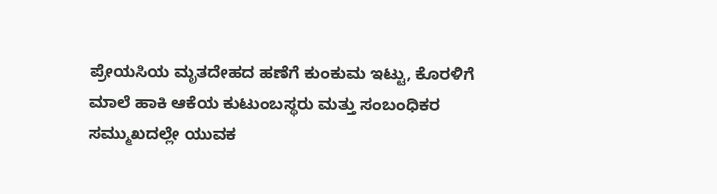ಪ್ರೇಯಸಿಯ ಮೃತದೇಹದ ಹಣೆಗೆ ಕುಂಕುಮ ಇಟ್ಟು, ಕೊರಳಿಗೆ ಮಾಲೆ ಹಾಕಿ ಆಕೆಯ ಕುಟುಂಬಸ್ಥರು ಮತ್ತು ಸಂಬಂಧಿಕರ ಸಮ್ಮುಖದಲ್ಲೇ ಯುವಕ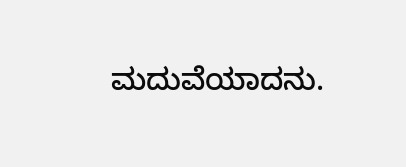ಮದುವೆಯಾದನು.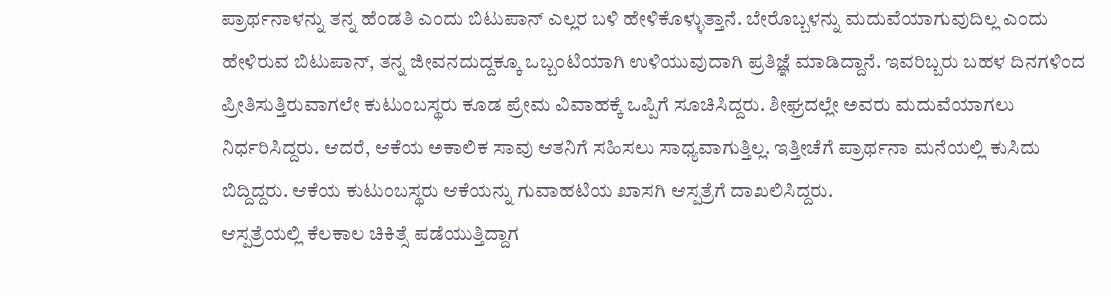ಪ್ರಾರ್ಥನಾಳನ್ನು ತನ್ನ ಹೆಂಡತಿ ಎಂದು ಬಿಟುಪಾನ್ ಎಲ್ಲರ ಬಳಿ ಹೇಳಿಕೊಳ್ಳುತ್ತಾನೆ. ಬೇರೊಬ್ಬಳನ್ನು ಮದುವೆಯಾಗುವುದಿಲ್ಲ ಎಂದು ಹೇಳಿರುವ ಬಿಟುಪಾನ್, ತನ್ನ ಜೀವನದುದ್ದಕ್ಕೂ ಒಬ್ಬಂಟಿಯಾಗಿ ಉಳಿಯುವುದಾಗಿ ಪ್ರತಿಜ್ಞೆ ಮಾಡಿದ್ದಾನೆ. ಇವರಿಬ್ಬರು ಬಹಳ ದಿನಗಳಿಂದ ಪ್ರೀತಿಸುತ್ತಿರುವಾಗಲೇ ಕುಟುಂಬಸ್ಥರು ಕೂಡ ಪ್ರೇಮ ವಿವಾಹಕ್ಕೆ ಒಪ್ಪಿಗೆ ಸೂಚಿಸಿದ್ದರು. ಶೀಘ್ರದಲ್ಲೇ ಅವರು ಮದುವೆಯಾಗಲು ನಿರ್ಧರಿಸಿದ್ದರು. ಆದರೆ, ಆಕೆಯ ಅಕಾಲಿಕ ಸಾವು ಆತನಿಗೆ ಸಹಿಸಲು ಸಾಧ್ಯವಾಗುತ್ತಿಲ್ಲ. ಇತ್ತೀಚೆಗೆ ಪ್ರಾರ್ಥನಾ ಮನೆಯಲ್ಲಿ ಕುಸಿದು ಬಿದ್ದಿದ್ದರು. ಆಕೆಯ ಕುಟುಂಬಸ್ಥರು ಆಕೆಯನ್ನು ಗುವಾಹಟಿಯ ಖಾಸಗಿ ಆಸ್ಪತ್ರೆಗೆ ದಾಖಲಿಸಿದ್ದರು.
ಆಸ್ಪತ್ರೆಯಲ್ಲಿ ಕೆಲಕಾಲ ಚಿಕಿತ್ಸೆ ಪಡೆಯುತ್ತಿದ್ದಾಗ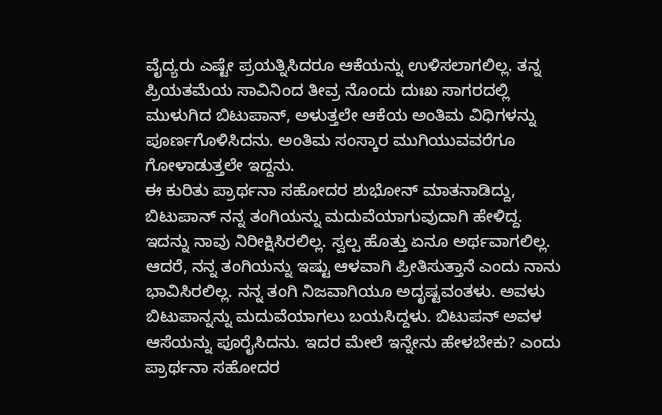ವೈದ್ಯರು ಎಷ್ಟೇ ಪ್ರಯತ್ನಿಸಿದರೂ ಆಕೆಯನ್ನು ಉಳಿಸಲಾಗಲಿಲ್ಲ. ತನ್ನ ಪ್ರಿಯತಮೆಯ ಸಾವಿನಿಂದ ತೀವ್ರ ನೊಂದು ದುಃಖ ಸಾಗರದಲ್ಲಿ ಮುಳುಗಿದ ಬಿಟುಪಾನ್‌, ಅಳುತ್ತಲೇ ಆಕೆಯ ಅಂತಿಮ ವಿಧಿಗಳನ್ನು ಪೂರ್ಣಗೊಳಿಸಿದನು. ಅಂತಿಮ ಸಂಸ್ಕಾರ ಮುಗಿಯುವವರೆಗೂ ಗೋಳಾಡುತ್ತಲೇ ಇದ್ದನು.
ಈ ಕುರಿತು ಪ್ರಾರ್ಥನಾ ಸಹೋದರ ಶುಭೋನ್ ಮಾತನಾಡಿದ್ದು, ಬಿಟುಪಾನ್ ನನ್ನ ತಂಗಿಯನ್ನು ಮದುವೆಯಾಗುವುದಾಗಿ ಹೇಳಿದ್ದ. ಇದನ್ನು ನಾವು ನಿರೀಕ್ಷಿಸಿರಲಿಲ್ಲ. ಸ್ವಲ್ಪ ಹೊತ್ತು ಏನೂ ಅರ್ಥವಾಗಲಿಲ್ಲ. ಆದರೆ, ನನ್ನ ತಂಗಿಯನ್ನು ಇಷ್ಟು ಆಳವಾಗಿ ಪ್ರೀತಿಸುತ್ತಾನೆ ಎಂದು ನಾನು ಭಾವಿಸಿರಲಿಲ್ಲ. ನನ್ನ ತಂಗಿ ನಿಜವಾಗಿಯೂ ಅದೃಷ್ಟವಂತಳು. ಅವಳು ಬಿಟುಪಾನ್ನನ್ನು ಮದುವೆಯಾಗಲು ಬಯಸಿದ್ದಳು. ಬಿಟುಪನ್ ಅವಳ ಆಸೆಯನ್ನು ಪೂರೈಸಿದನು. ಇದರ ಮೇಲೆ ಇನ್ನೇನು ಹೇಳಬೇಕು? ಎಂದು ಪ್ರಾರ್ಥನಾ ಸಹೋದರ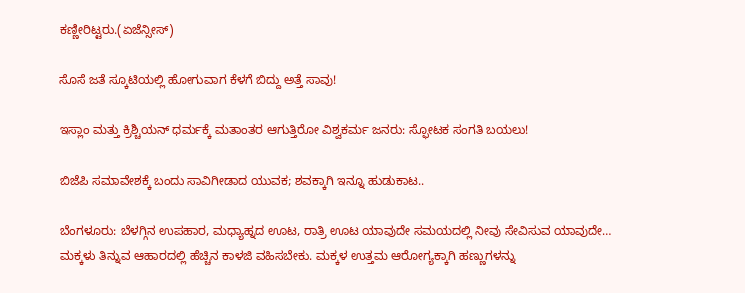ಕಣ್ಣೀರಿಟ್ಟರು.(ಏಜೆನ್ಸೀಸ್)

ಸೊಸೆ ಜತೆ ಸ್ಕೂಟಿಯಲ್ಲಿ ಹೋಗುವಾಗ ಕೆಳಗೆ ಬಿದ್ದು ಅತ್ತೆ ಸಾವು!

ಇಸ್ಲಾಂ ಮತ್ತು ಕ್ರಿಶ್ಚಿಯನ್ ಧರ್ಮಕ್ಕೆ ಮತಾಂತರ ಆಗುತ್ತಿರೋ ವಿಶ್ವಕರ್ಮ ಜನರು: ಸ್ಫೋಟಕ ಸಂಗತಿ ಬಯಲು!

ಬಿಜೆಪಿ ಸಮಾವೇಶಕ್ಕೆ ಬಂದು ಸಾವಿಗೀಡಾದ ಯುವಕ; ಶವಕ್ಕಾಗಿ ಇನ್ನೂ ಹುಡುಕಾಟ..

ಬೆಂಗಳೂರು: ಬೆಳಗ್ಗಿನ ಉಪಹಾರ, ಮಧ್ಯಾಹ್ನದ ಊಟ, ರಾತ್ರಿ ಊಟ ಯಾವುದೇ ಸಮಯದಲ್ಲಿ ನೀವು ಸೇವಿಸುವ ಯಾವುದೇ…
ಮಕ್ಕಳು ತಿನ್ನುವ ಆಹಾರದಲ್ಲಿ ಹೆಚ್ಚಿನ ಕಾಳಜಿ ವಹಿಸಬೇಕು. ಮಕ್ಕಳ ಉತ್ತಮ ಆರೋಗ್ಯಕ್ಕಾಗಿ ಹಣ್ಣುಗಳನ್ನು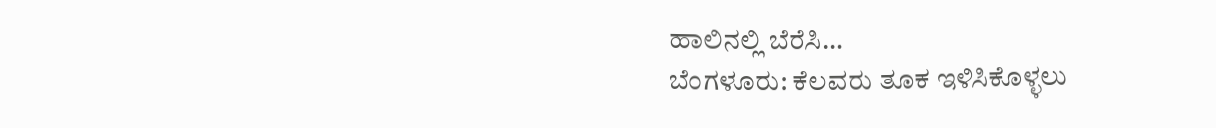ಹಾಲಿನಲ್ಲಿ ಬೆರೆಸಿ…
ಬೆಂಗಳೂರು: ಕೆಲವರು ತೂಕ ಇಳಿಸಿಕೊಳ್ಳಲು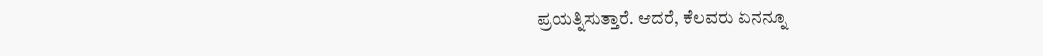ಪ್ರಯತ್ನಿಸುತ್ತಾರೆ. ಆದರೆ, ಕೆಲವರು ಏನನ್ನೂ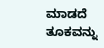ಮಾಡದೆ ತೂಕವನ್ನು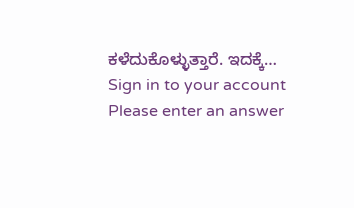ಕಳೆದುಕೊಳ್ಳುತ್ತಾರೆ. ಇದಕ್ಕೆ…
Sign in to your account
Please enter an answer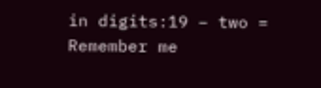in digits:19 − two =
Remember me